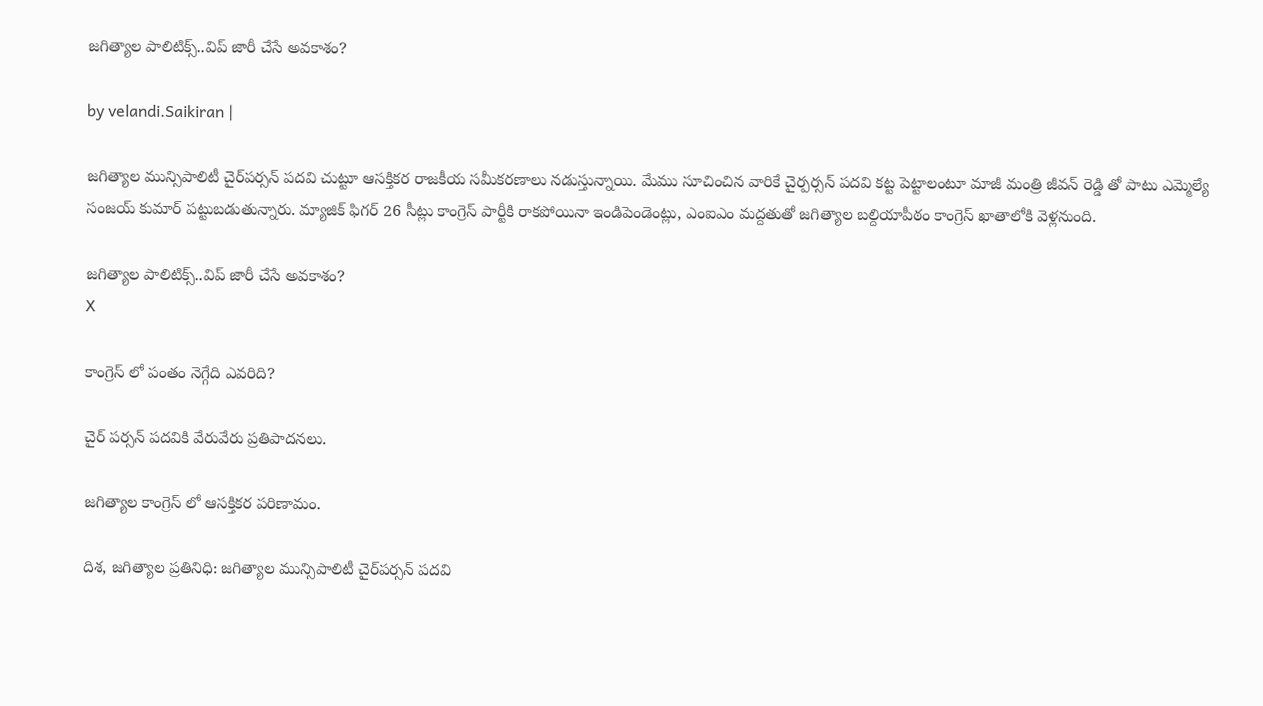జ‌గిత్యాల పాలిటిక్స్‌..విప్ జారీ చేసే అవకాశం?

by velandi.Saikiran |

జగిత్యాల మున్సిపాలిటీ చైర్‌పర్సన్ పదవి చుట్టూ ఆసక్తికర రాజకీయ సమీకరణాలు నడుస్తున్నాయి. మేము సూచించిన వారికే చైర్పర్సన్ పదవి కట్ట పెట్టాలంటూ మాజీ మంత్రి జీవన్ రెడ్డి తో పాటు ఎమ్మెల్యే సంజయ్ కుమార్ పట్టుబడుతున్నారు. మ్యాజిక్ ఫిగర్ 26 సీట్లు కాంగ్రెస్ పార్టీకి రాకపోయినా ఇండిపెండెంట్లు, ఎంఐఎం మద్దతుతో జగిత్యాల బల్దియాపీఠం కాంగ్రెస్ ఖాతాలోకి వెళ్లనుంది.

జ‌గిత్యాల పాలిటిక్స్‌..విప్ జారీ చేసే అవకాశం?
X

కాంగ్రెస్ లో పంతం నెగ్గేది ఎవరిది?

చైర్ పర్సన్ పదవికి వేరువేరు ప్రతిపాదనలు.

జగిత్యాల కాంగ్రెస్ లో ఆసక్తికర పరిణామం.

దిశ, జగిత్యాల ప్రతినిధి: జగిత్యాల మున్సిపాలిటీ చైర్‌పర్సన్ పదవి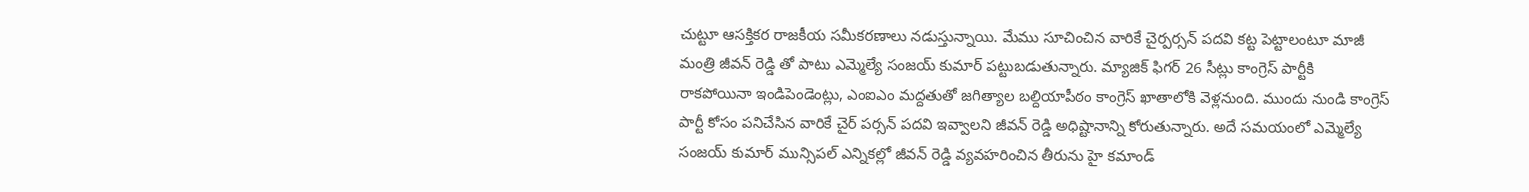చుట్టూ ఆసక్తికర రాజకీయ సమీకరణాలు నడుస్తున్నాయి. మేము సూచించిన వారికే చైర్పర్సన్ పదవి కట్ట పెట్టాలంటూ మాజీ మంత్రి జీవన్ రెడ్డి తో పాటు ఎమ్మెల్యే సంజయ్ కుమార్ పట్టుబడుతున్నారు. మ్యాజిక్ ఫిగర్ 26 సీట్లు కాంగ్రెస్ పార్టీకి రాకపోయినా ఇండిపెండెంట్లు, ఎంఐఎం మద్దతుతో జగిత్యాల బల్దియాపీఠం కాంగ్రెస్ ఖాతాలోకి వెళ్లనుంది. ముందు నుండి కాంగ్రెస్ పార్టీ కోసం పనిచేసిన వారికే చైర్ పర్సన్ పదవి ఇవ్వాలని జీవన్ రెడ్డి అధిష్టానాన్ని కోరుతున్నారు. అదే సమయంలో ఎమ్మెల్యే సంజయ్ కుమార్ మున్సిపల్ ఎన్నికల్లో జీవన్ రెడ్డి వ్యవహరించిన తీరును హై కమాండ్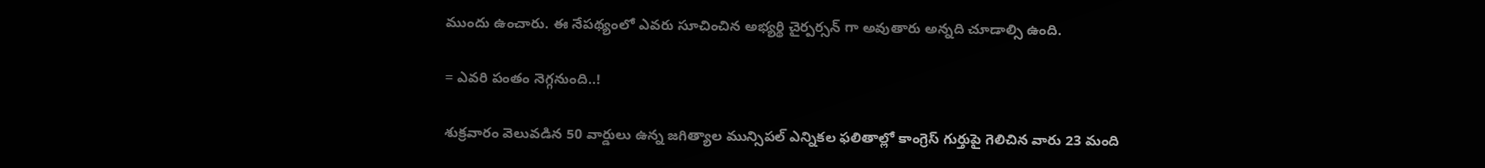ముందు ఉంచారు. ఈ నేపథ్యంలో ఎవరు సూచించిన అభ్యర్థి చైర్పర్సన్ గా అవుతారు అన్నది చూడాల్సి ఉంది.

= ఎవరి పంతం నెగ్గనుంది..!

శుక్రవారం వెలువడిన 50 వార్డులు ఉన్న జగిత్యాల మున్సిపల్ ఎన్నికల ఫలితాల్లో కాంగ్రెస్ గుర్తుపై గెలిచిన వారు 23 మంది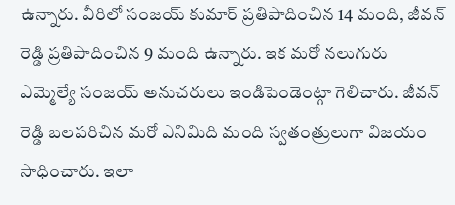ఉన్నారు. వీరిలో సంజయ్ కుమార్ ప్రతిపాదించిన 14 మంది, జీవన్ రెడ్డి ప్రతిపాదించిన 9 మంది ఉన్నారు. ఇక మరో నలుగురు ఎమ్మెల్యే సంజయ్ అనుచరులు ఇండిపెండెంట్గా గెలిచారు. జీవన్ రెడ్డి బలపరిచిన మరో ఎనిమిది మంది స్వతంత్రులుగా విజయం సాధించారు. ఇలా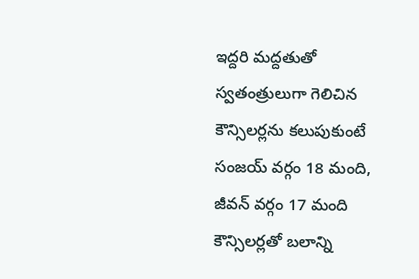ఇద్దరి మద్దతుతో స్వతంత్రులుగా గెలిచిన కౌన్సిలర్లను కలుపుకుంటే సంజయ్ వర్గం 18 మంది, జీవన్ వర్గం 17 మంది కౌన్సిలర్లతో బలాన్ని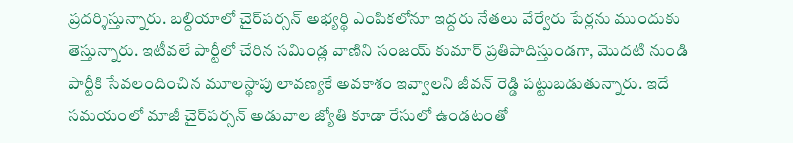ప్రదర్శిస్తున్నారు. బల్దియాలో చైర్‌పర్సన్ అభ్యర్థి ఎంపికలోనూ ఇద్దరు నేతలు వేర్వేరు పేర్లను ముందుకు తెస్తున్నారు. ఇటీవలే పార్టీలో చేరిన సమిండ్ల వాణిని సంజయ్ కుమార్ ప్రతిపాదిస్తుండగా, మొదటి నుండి పార్టీకి సేవలందించిన మూలస్థాపు లావణ్యకే అవకాశం ఇవ్వాలని జీవన్ రెడ్డి పట్టుబడుతున్నారు. ఇదే సమయంలో మాజీ చైర్‌పర్సన్ అడువాల జ్యోతి కూడా రేసులో ఉండటంతో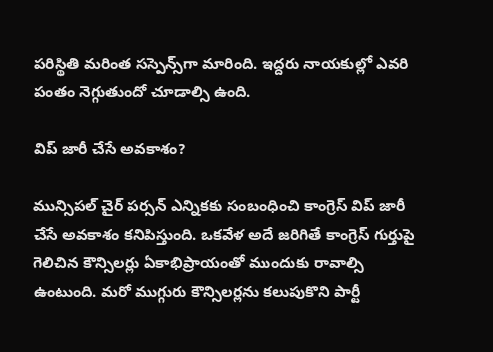పరిస్థితి మరింత సస్పెన్స్‌గా మారింది. ఇద్దరు నాయకుల్లో ఎవరి పంతం నెగ్గుతుందో చూడాల్సి ఉంది.

విప్ జారీ చేసే అవకాశం?

మున్సిపల్ చైర్ పర్సన్ ఎన్నికకు సంబంధించి కాంగ్రెస్ విప్ జారీ చేసే అవకాశం కనిపిస్తుంది. ఒకవేళ అదే జరిగితే కాంగ్రెస్ గుర్తుపై గెలిచిన కౌన్సిలర్లు ఏకాభిప్రాయంతో ముందుకు రావాల్సి ఉంటుంది. మరో ముగ్గురు కౌన్సిలర్లను కలుపుకొని పార్టీ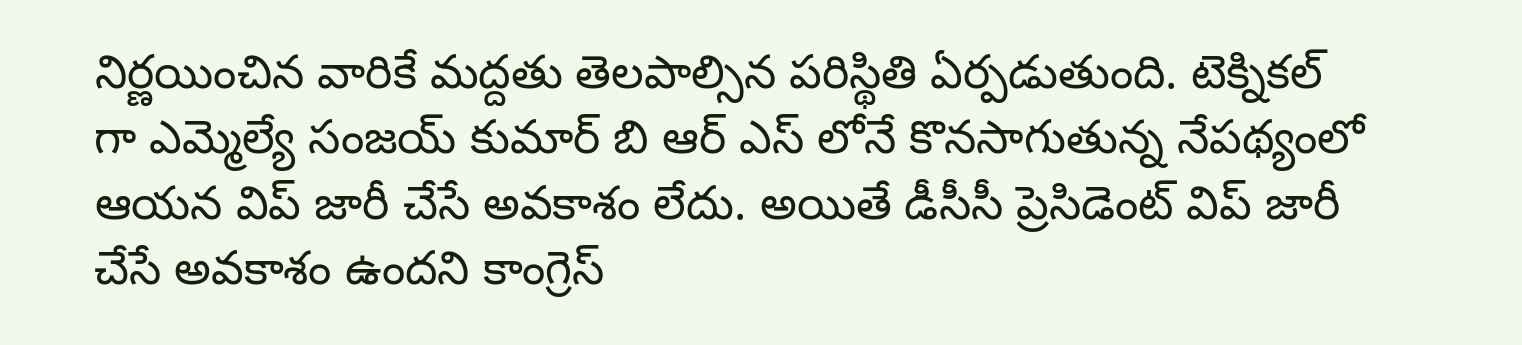నిర్ణయించిన వారికే మద్దతు తెలపాల్సిన పరిస్థితి ఏర్పడుతుంది. టెక్నికల్ గా ఎమ్మెల్యే సంజయ్ కుమార్ బి ఆర్ ఎస్ లోనే కొనసాగుతున్న నేపథ్యంలో ఆయన విప్ జారీ చేసే అవకాశం లేదు. అయితే డీసీసీ ప్రెసిడెంట్ విప్ జారీ చేసే అవకాశం ఉందని కాంగ్రెస్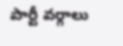పార్టీ వర్గాలు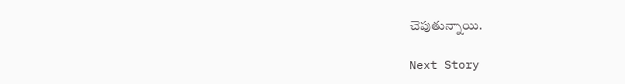చెపుతున్నాయి.

Next Story